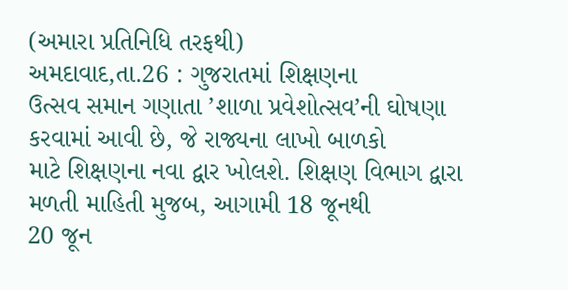(અમારા પ્રતિનિધિ તરફથી)
અમદાવાદ,તા.26 : ગુજરાતમાં શિક્ષણના
ઉત્સવ સમાન ગણાતા ’શાળા પ્રવેશોત્સવ’ની ઘોષણા કરવામાં આવી છે, જે રાજ્યના લાખો બાળકો
માટે શિક્ષણના નવા દ્વાર ખોલશે. શિક્ષણ વિભાગ દ્વારા મળતી માહિતી મુજબ, આગામી 18 જૂનથી
20 જૂન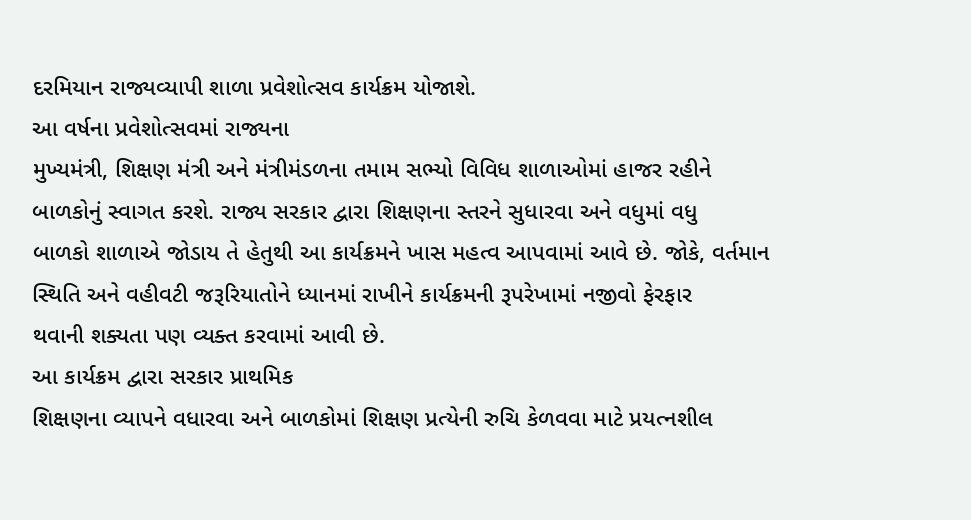દરમિયાન રાજ્યવ્યાપી શાળા પ્રવેશોત્સવ કાર્યક્રમ યોજાશે.
આ વર્ષના પ્રવેશોત્સવમાં રાજ્યના
મુખ્યમંત્રી, શિક્ષણ મંત્રી અને મંત્રીમંડળના તમામ સભ્યો વિવિધ શાળાઓમાં હાજર રહીને
બાળકોનું સ્વાગત કરશે. રાજ્ય સરકાર દ્વારા શિક્ષણના સ્તરને સુધારવા અને વધુમાં વધુ
બાળકો શાળાએ જોડાય તે હેતુથી આ કાર્યક્રમને ખાસ મહત્વ આપવામાં આવે છે. જોકે, વર્તમાન
સ્થિતિ અને વહીવટી જરૂરિયાતોને ધ્યાનમાં રાખીને કાર્યક્રમની રૂપરેખામાં નજીવો ફેરફાર
થવાની શક્યતા પણ વ્યક્ત કરવામાં આવી છે.
આ કાર્યક્રમ દ્વારા સરકાર પ્રાથમિક
શિક્ષણના વ્યાપને વધારવા અને બાળકોમાં શિક્ષણ પ્રત્યેની રુચિ કેળવવા માટે પ્રયત્નશીલ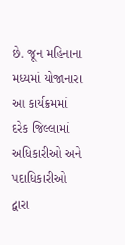છે. જૂન મહિનાના મધ્યમાં યોજાનારા આ કાર્યક્રમમાં દરેક જિલ્લામાં અધિકારીઓ અને પદાધિકારીઓ
દ્વારા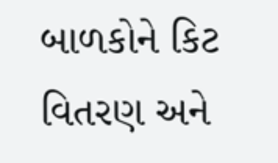બાળકોને કિટ વિતરણ અને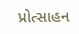પ્રોત્સાહન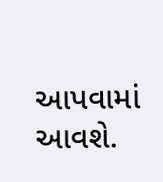આપવામાં આવશે.